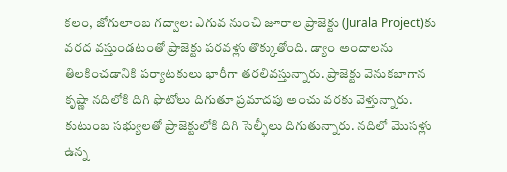కలం, జోగులాంబ గద్వాల: ఎగువ నుంచి జూరాల ప్రాజెక్టు (Jurala Project)కు వరద వస్తుండటంతో ప్రాజెక్టు పరవళ్లు తొక్కుతోంది. డ్యాం అందాలను తిలకించడానికి పర్యాటకులు భారీగా తరలివస్తున్నారు. ప్రాజెక్టు వెనుకబాగాన కృష్ణా నదిలోకి దిగి ఫొటోలు దిగుతూ ప్రమాదపు అంచు వరకు వెళ్తున్నారు. కుటుంబ సభ్యులతో ప్రాజెక్టులోకి దిగి సెల్ఫీలు దిగుతున్నారు. నదిలో మొసళ్లు ఉన్న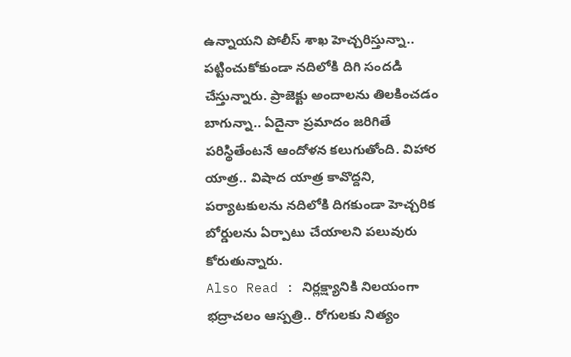ఉన్నాయని పోలీస్ శాఖ హెచ్చరిస్తున్నా.. పట్టించుకోకుండా నదిలోకి దిగి సందడి చేస్తున్నారు. ప్రాజెక్టు అందాలను తిలకించడం బాగున్నా.. ఏదైనా ప్రమాదం జరిగితే పరిస్థితేంటనే ఆందోళన కలుగుతోంది. విహార యాత్ర.. విషాద యాత్ర కావొద్దని, పర్యాటకులను నదిలోకి దిగకుండా హెచ్చరిక బోర్డులను ఏర్పాటు చేయాలని పలువురు కోరుతున్నారు.
Also Read : నిర్లక్ష్యానికి నిలయంగా భద్రాచలం ఆస్పత్రి.. రోగులకు నిత్యం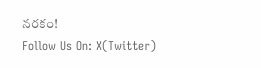నరకం!
Follow Us On: X(Twitter)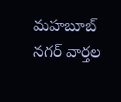మహబూబ్ నగర్ వార్తల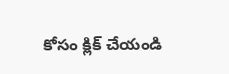కోసం క్లిక్ చేయండి